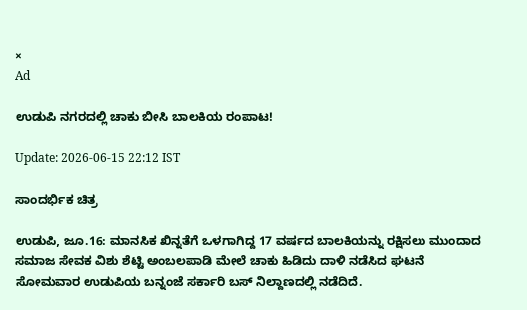×
Ad

ಉಡುಪಿ ನಗರದಲ್ಲಿ ಚಾಕು ಬೀಸಿ ಬಾಲಕಿಯ ರಂಪಾಟ!

Update: 2026-06-15 22:12 IST

ಸಾಂದರ್ಭಿಕ ಚಿತ್ರ

ಉಡುಪಿ, ಜೂ.16: ಮಾನಸಿಕ ಖಿನ್ನತೆಗೆ ಒಳಗಾಗಿದ್ದ 17 ವರ್ಷದ ಬಾಲಕಿಯನ್ನು ರಕ್ಷಿಸಲು ಮುಂದಾದ ಸಮಾಜ ಸೇವಕ ವಿಶು ಶೆಟ್ಟಿ ಅಂಬಲಪಾಡಿ ಮೇಲೆ ಚಾಕು ಹಿಡಿದು ದಾಳಿ ನಡೆಸಿದ ಘಟನೆ ಸೋಮವಾರ ಉಡುಪಿಯ ಬನ್ನಂಜೆ ಸರ್ಕಾರಿ ಬಸ್ ನಿಲ್ದಾಣದಲ್ಲಿ ನಡೆದಿದೆ.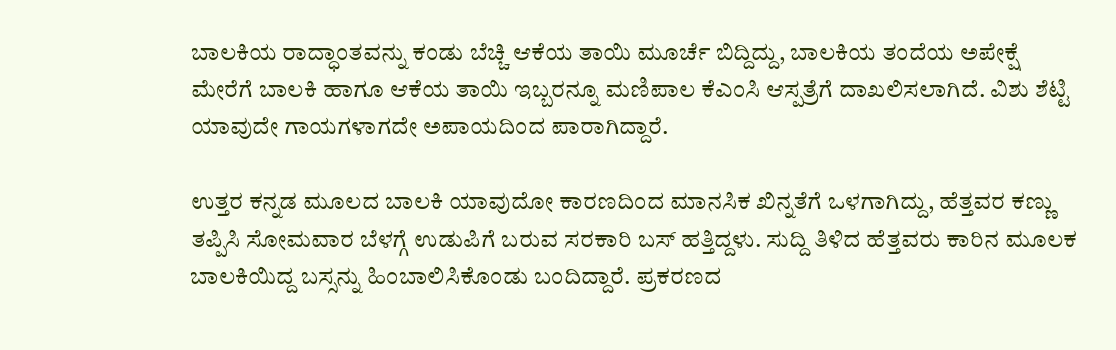ಬಾಲಕಿಯ ರಾದ್ಧಾಂತವನ್ನು ಕಂಡು ಬೆಚ್ಚಿ ಆಕೆಯ ತಾಯಿ ಮೂರ್ಚೆ ಬಿದ್ದಿದ್ದು, ಬಾಲಕಿಯ ತಂದೆಯ ಅಪೇಕ್ಷೆ ಮೇರೆಗೆ ಬಾಲಕಿ ಹಾಗೂ ಆಕೆಯ ತಾಯಿ ಇಬ್ಬರನ್ನೂ ಮಣಿಪಾಲ ಕೆಎಂಸಿ ಆಸ್ಪತ್ರೆಗೆ ದಾಖಲಿಸಲಾಗಿದೆ. ವಿಶು ಶೆಟ್ಟಿ ಯಾವುದೇ ಗಾಯಗಳಾಗದೇ ಅಪಾಯದಿಂದ ಪಾರಾಗಿದ್ದಾರೆ.

ಉತ್ತರ ಕನ್ನಡ ಮೂಲದ ಬಾಲಕಿ ಯಾವುದೋ ಕಾರಣದಿಂದ ಮಾನಸಿಕ ಖಿನ್ನತೆಗೆ ಒಳಗಾಗಿದ್ದು, ಹೆತ್ತವರ ಕಣ್ಣು ತಪ್ಪಿಸಿ ಸೋಮವಾರ ಬೆಳಗ್ಗೆ ಉಡುಪಿಗೆ ಬರುವ ಸರಕಾರಿ ಬಸ್ ಹತ್ತಿದ್ದಳು. ಸುದ್ದಿ ತಿಳಿದ ಹೆತ್ತವರು ಕಾರಿನ ಮೂಲಕ ಬಾಲಕಿಯಿದ್ದ ಬಸ್ಸನ್ನು ಹಿಂಬಾಲಿಸಿಕೊಂಡು ಬಂದಿದ್ದಾರೆ. ಪ್ರಕರಣದ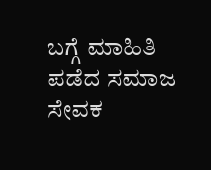ಬಗ್ಗೆ ಮಾಹಿತಿ ಪಡೆದ ಸಮಾಜ ಸೇವಕ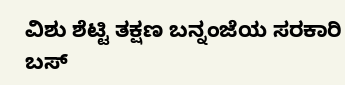ವಿಶು ಶೆಟ್ಟಿ ತಕ್ಷಣ ಬನ್ನಂಜೆಯ ಸರಕಾರಿ ಬಸ್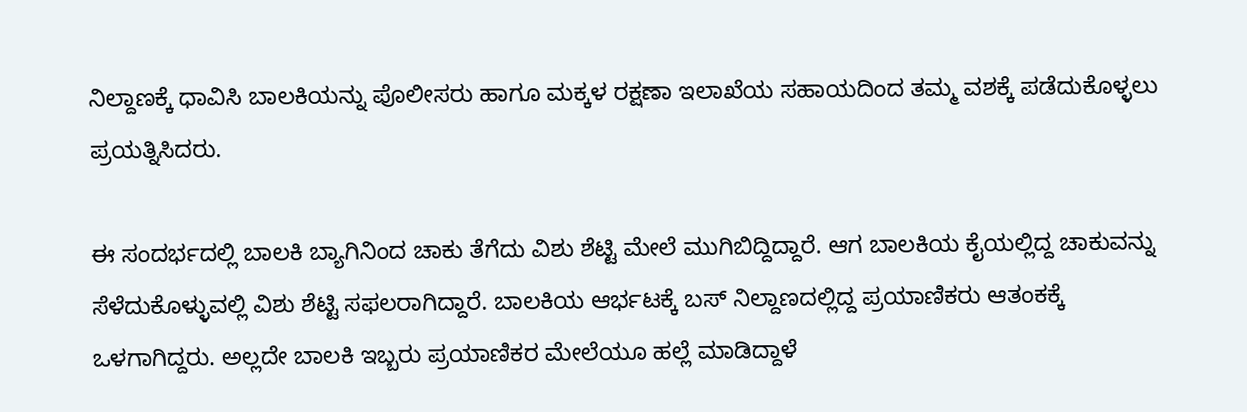ನಿಲ್ದಾಣಕ್ಕೆ ಧಾವಿಸಿ ಬಾಲಕಿಯನ್ನು ಪೊಲೀಸರು ಹಾಗೂ ಮಕ್ಕಳ ರಕ್ಷಣಾ ಇಲಾಖೆಯ ಸಹಾಯದಿಂದ ತಮ್ಮ ವಶಕ್ಕೆ ಪಡೆದುಕೊಳ್ಳಲು ಪ್ರಯತ್ನಿಸಿದರು.

ಈ ಸಂದರ್ಭದಲ್ಲಿ ಬಾಲಕಿ ಬ್ಯಾಗಿನಿಂದ ಚಾಕು ತೆಗೆದು ವಿಶು ಶೆಟ್ಟಿ ಮೇಲೆ ಮುಗಿಬಿದ್ದಿದ್ದಾರೆ. ಆಗ ಬಾಲಕಿಯ ಕೈಯಲ್ಲಿದ್ದ ಚಾಕುವನ್ನು ಸೆಳೆದುಕೊಳ್ಳುವಲ್ಲಿ ವಿಶು ಶೆಟ್ಟಿ ಸಫಲರಾಗಿದ್ದಾರೆ. ಬಾಲಕಿಯ ಆರ್ಭಟಕ್ಕೆ ಬಸ್ ನಿಲ್ದಾಣದಲ್ಲಿದ್ದ ಪ್ರಯಾಣಿಕರು ಆತಂಕಕ್ಕೆ ಒಳಗಾಗಿದ್ದರು. ಅಲ್ಲದೇ ಬಾಲಕಿ ಇಬ್ಬರು ಪ್ರಯಾಣಿಕರ ಮೇಲೆಯೂ ಹಲ್ಲೆ ಮಾಡಿದ್ದಾಳೆ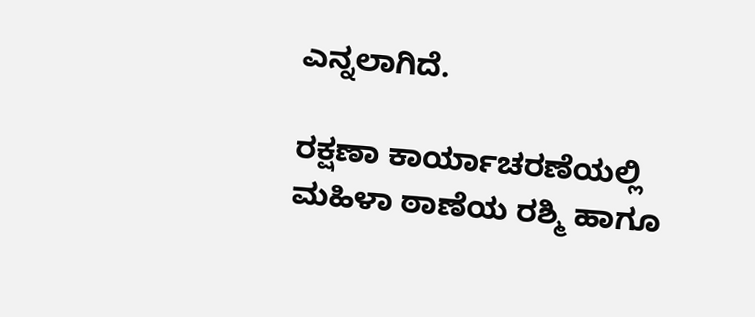ಎನ್ನಲಾಗಿದೆ.

ರಕ್ಷಣಾ ಕಾರ್ಯಾಚರಣೆಯಲ್ಲಿ ಮಹಿಳಾ ಠಾಣೆಯ ರಶ್ಮಿ ಹಾಗೂ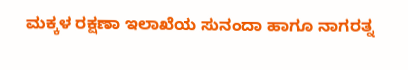ಮಕ್ಕಳ ರಕ್ಷಣಾ ಇಲಾಖೆಯ ಸುನಂದಾ ಹಾಗೂ ನಾಗರತ್ನ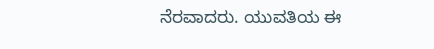ನೆರವಾದರು. ಯುವತಿಯ ಈ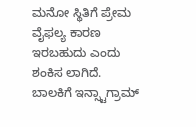ಮನೋ ಸ್ಥಿತಿಗೆ ಪ್ರೇಮ ವೈಫಲ್ಯ ಕಾರಣ ಇರಬಹುದು ಎಂದು ಶಂಕಿಸ ಲಾಗಿದೆ. ಬಾಲಕಿಗೆ ಇನ್ಸ್ಟಾಗ್ರಾಮ್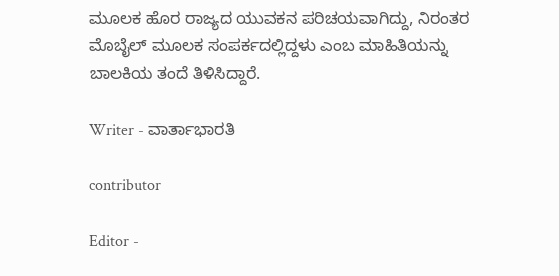ಮೂಲಕ ಹೊರ ರಾಜ್ಯದ ಯುವಕನ ಪರಿಚಯವಾಗಿದ್ದು, ನಿರಂತರ ಮೊಬೈಲ್ ಮೂಲಕ ಸಂಪರ್ಕದಲ್ಲಿದ್ದಳು ಎಂಬ ಮಾಹಿತಿಯನ್ನು ಬಾಲಕಿಯ ತಂದೆ ತಿಳಿಸಿದ್ದಾರೆ.

Writer - ವಾರ್ತಾಭಾರತಿ

contributor

Editor -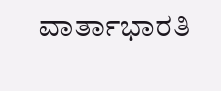ವಾರ್ತಾಭಾರತಿ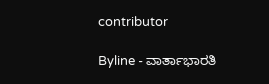contributor

Byline - ವಾರ್ತಾಭಾರತಿ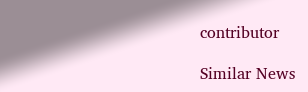contributor

Similar News